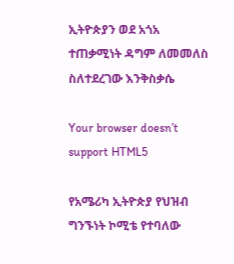ኢትዮጵያን ወደ አጎአ ተጠቃሚነት ዳግም ለመመለስ ስለተደረገው እንቅስቃሴ

Your browser doesn’t support HTML5

የአሜሪካ ኢትዮጵያ የህዝብ ግንኙነት ኮሚቴ የተባለው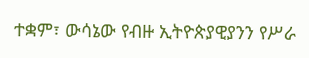ተቋም፣ ውሳኔው የብዙ ኢትዮጵያዊያንን የሥራ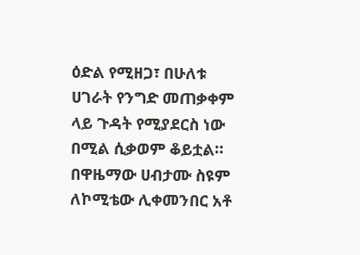ዕድል የሚዘጋ፣ በሁለቱ ሀገራት የንግድ መጠቃቀም ላይ ጉዳት የሚያደርስ ነው በሚል ሲቃወም ቆይቷል። በዋዜማው ሀብታሙ ስዩም ለኮሚቴው ሊቀመንበር አቶ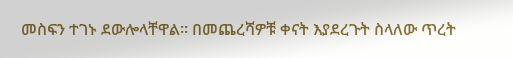መስፍን ተገኑ ደውሎላቸዋል። በመጨረሻዎቹ ቀናት እያደረጉት ስላለው ጥረት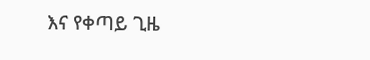እና የቀጣይ ጊዜ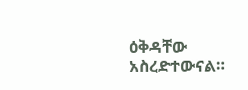ዕቅዳቸው አስረድተውናል።